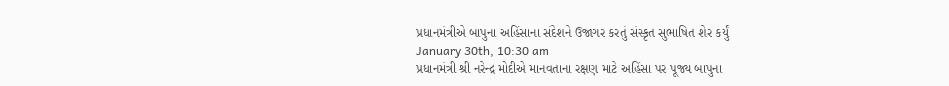પ્રધાનમંત્રીએ બાપુના અહિંસાના સંદેશને ઉજાગર કરતું સંસ્કૃત સુભાષિત શેર કર્યું
January 30th, 10:30 am
પ્રધાનમંત્રી શ્રી નરેન્દ્ર મોદીએ માનવતાના રક્ષણ માટે અહિંસા પર પૂજ્ય બાપુના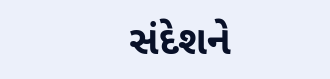સંદેશને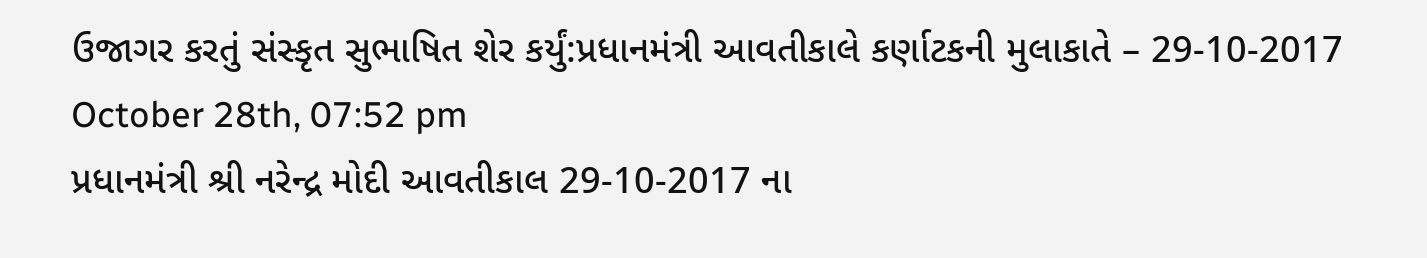ઉજાગર કરતું સંસ્કૃત સુભાષિત શેર કર્યું:પ્રધાનમંત્રી આવતીકાલે કર્ણાટકની મુલાકાતે – 29-10-2017
October 28th, 07:52 pm
પ્રધાનમંત્રી શ્રી નરેન્દ્ર મોદી આવતીકાલ 29-10-2017 ના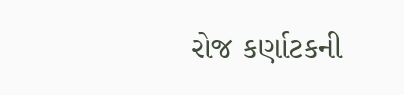રોજ કર્ણાટકની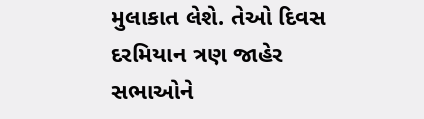મુલાકાત લેશે. તેઓ દિવસ દરમિયાન ત્રણ જાહેર સભાઓને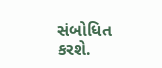સંબોધિત કરશે.